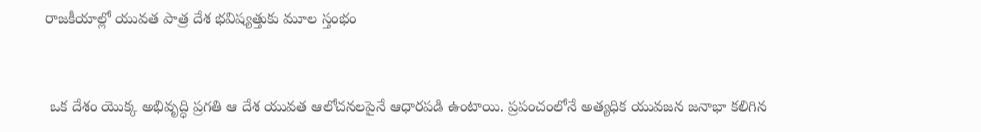రాజకీయాల్లో యువత పాత్ర దేశ భవిష్యత్తుకు మూల స్తంభం


 ఒక దేశం యొక్క అభివృద్ధి ప్రగతి ఆ దేశ యువత ఆలోచనలపైనే ఆధారపడి ఉంటాయి. ప్రపంచంలోనే అత్యధిక యువజన జనాభా కలిగిన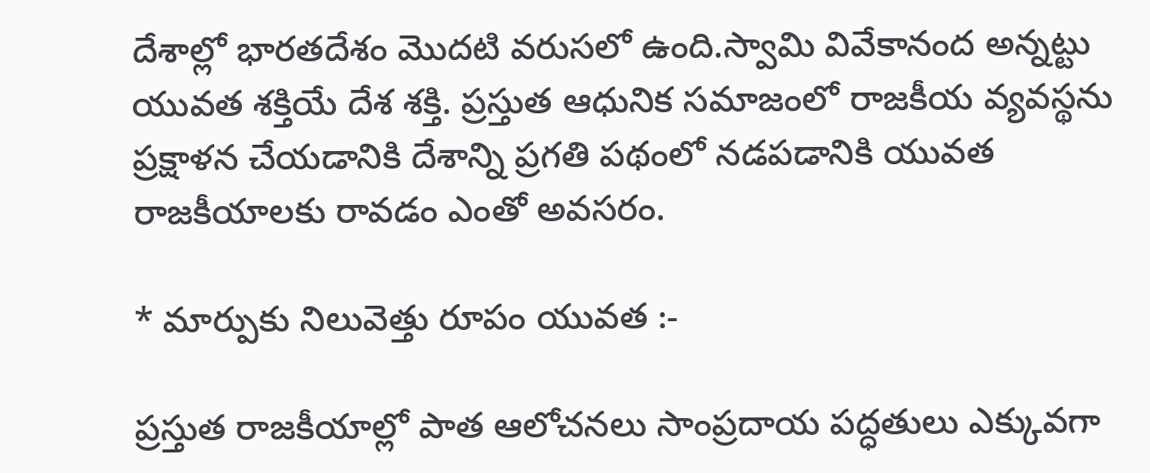దేశాల్లో భారతదేశం మొదటి వరుసలో ఉంది.స్వామి వివేకానంద అన్నట్టు యువత శక్తియే దేశ శక్తి. ప్రస్తుత ఆధునిక సమాజంలో రాజకీయ వ్యవస్థను ప్రక్షాళన చేయడానికి దేశాన్ని ప్రగతి పథంలో నడపడానికి యువత రాజకీయాలకు రావడం ఎంతో అవసరం.

* మార్పుకు నిలువెత్తు రూపం యువత :-

ప్రస్తుత రాజకీయాల్లో పాత ఆలోచనలు సాంప్రదాయ పద్ధతులు ఎక్కువగా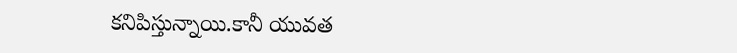కనిపిస్తున్నాయి.కానీ యువత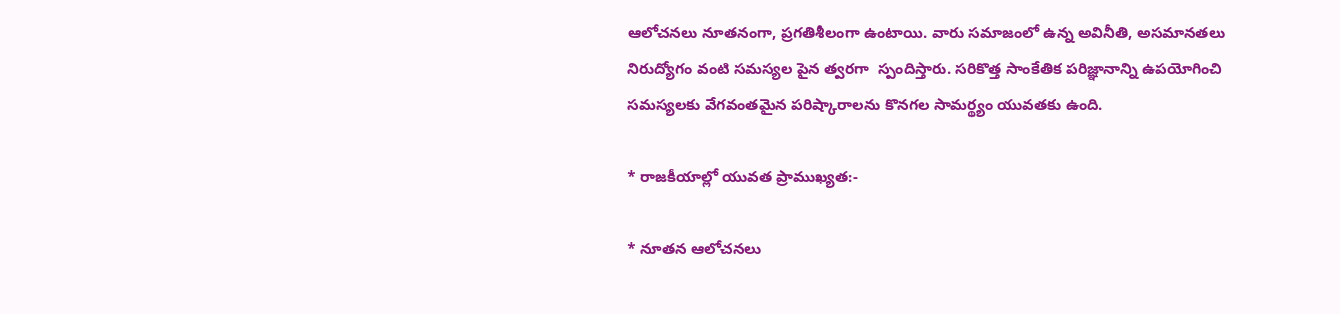ఆలోచనలు నూతనంగా, ప్రగతిశీలంగా ఉంటాయి. వారు సమాజంలో ఉన్న అవినీతి, అసమానతలు నిరుద్యోగం వంటి సమస్యల పైన త్వరగా  స్పందిస్తారు. సరికొత్త సాంకేతిక పరిజ్ఞానాన్ని ఉపయోగించి సమస్యలకు వేగవంతమైన పరిష్కారాలను కొనగల సామర్థ్యం యువతకు ఉంది.

* రాజకీయాల్లో యువత ప్రాముఖ్యత:-

* నూతన ఆలోచనలు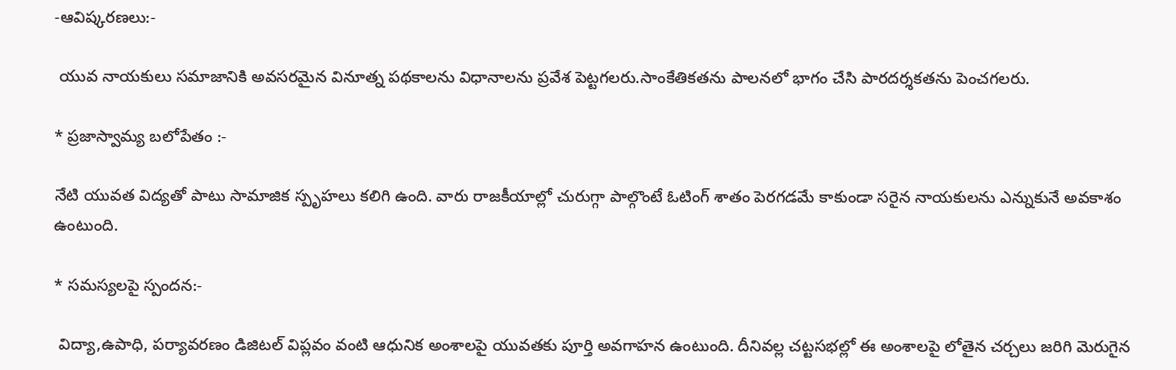-ఆవిష్కరణలు:-

 యువ నాయకులు సమాజానికి అవసరమైన వినూత్న పథకాలను విధానాలను ప్రవేశ పెట్టగలరు.సాంకేతికతను పాలనలో భాగం చేసి పారదర్శకతను పెంచగలరు.

* ప్రజాస్వామ్య బలోపేతం :-

నేటి యువత విద్యతో పాటు సామాజిక స్పృహలు కలిగి ఉంది. వారు రాజకీయాల్లో చురుగ్గా పాల్గొంటే ఓటింగ్ శాతం పెరగడమే కాకుండా సరైన నాయకులను ఎన్నుకునే అవకాశం ఉంటుంది.

* సమస్యలపై స్పందన:-

 విద్యా,ఉపాధి, పర్యావరణం డిజిటల్ విప్లవం వంటి ఆధునిక అంశాలపై యువతకు పూర్తి అవగాహన ఉంటుంది. దీనివల్ల చట్టసభల్లో ఈ అంశాలపై లోతైన చర్చలు జరిగి మెరుగైన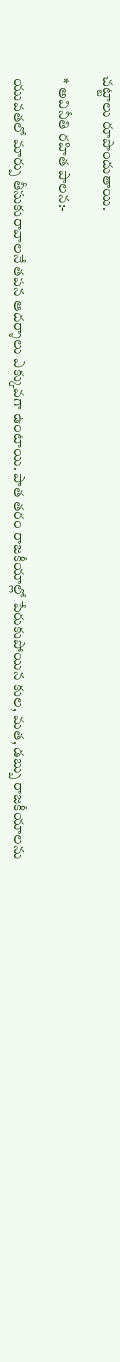చట్టాలు రూపొందుతాయి.

 * అవినీతి రహిత పాలన:-

 యువతలో మార్పు తీసుకురావాలనే తపన ఆదర్శాలు ఎక్కువగా ఉంటాయి. పాత తరం రాజకీయాల్లో పేరుకుపోయిన కుల, మత, డబ్బు రాజకీయాలను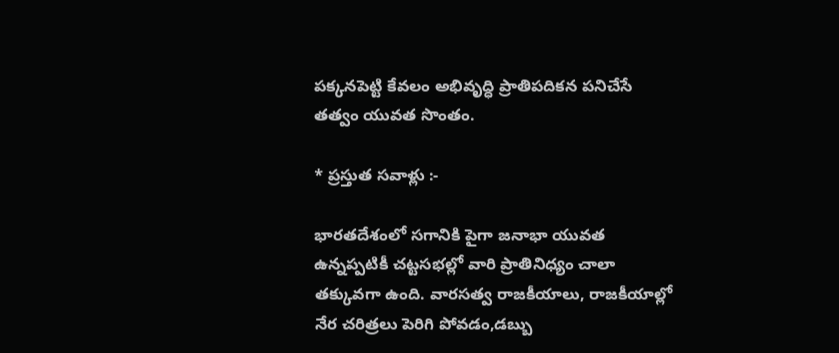పక్కనపెట్టి కేవలం అభివృద్ధి ప్రాతిపదికన పనిచేసే తత్వం యువత సొంతం.

* ప్రస్తుత సవాళ్లు :-

భారతదేశంలో సగానికి పైగా జనాభా యువత ఉన్నప్పటికీ చట్టసభల్లో వారి ప్రాతినిధ్యం చాలా తక్కువగా ఉంది. వారసత్వ రాజకీయాలు, రాజకీయాల్లో నేర చరిత్రలు పెరిగి పోవడం,డబ్బు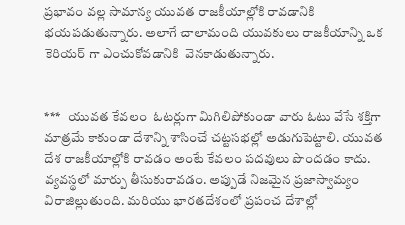ప్రభావం వల్ల సామాన్య యువత రాజకీయాల్లోకి రావడానికి భయపడుతున్నారు. అలాగే చాలామంది యువకులు రాజకీయాన్ని ఒక   కెరియర్ గా ఎంచుకోవడానికి  వెనకాడుతున్నారు.


***   యువత కేవలం  ఓటర్లుగా మిగిలిపోకుండా వారు ఓటు వేసే శక్తిగా మాత్రమే కాకుండా దేశాన్ని శాసించే చట్టసభల్లో అడుగుపెట్టాలి. యువత దేశ రాజకీయాల్లోకి రావడం అంటే కేవలం పదవులు పొందడం కాదు. వ్యవస్థలో మార్పు తీసుకురావడం. అప్పుడే నిజమైన ప్రజాస్వామ్యం విరాజిల్లుతుంది. మరియు భారతదేశంలో ప్రపంచ దేశాల్లో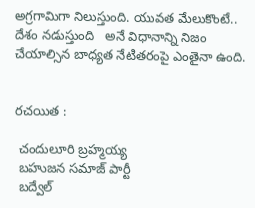అగ్రగామిగా నిలుస్తుంది. యువత మేలుకొంటే.. దేశం నడుస్తుంది   అనే విధానాన్ని నిజం చేయాల్సిన బాధ్యత నేటితరంపై ఎంతైనా ఉంది.


రచయిత :

 చందులూరి బ్రహ్మయ్య
 బహుజన సమాజ్ పార్టీ
 బద్వేల్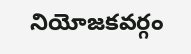నియోజకవర్గం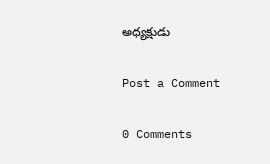అధ్యక్షుడు

Post a Comment

0 Comments